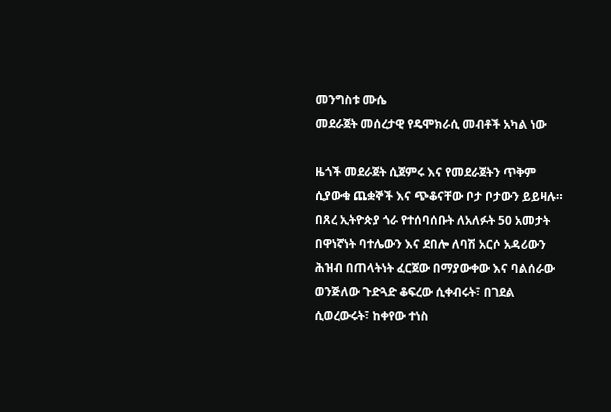መንግስቱ ሙሴ
መደራጀት መሰረታዊ የዴሞክራሲ መብቶች አካል ነው

ዜጎች መደራጀት ሲጀምሩ እና የመደራጀትን ጥቅም ሲያውቁ ጨቋኞች እና ጭቆናቸው ቦታ ቦታውን ይይዛሉ። በጸረ ኢትዮጵያ ጎራ የተሰባሰቡት ለአለፉት 50 አመታት በዋነኛነት ባተሌውን እና ደበሎ ለባሽ አርሶ አዳሪውን ሕዝብ በጠላትነት ፈርጀው በማያውቀው እና ባልሰራው ወንጅለው ጉድጓድ ቆፍረው ሲቀብሩት፣ በገደል ሲወረውሩት፣ ከቀየው ተነስ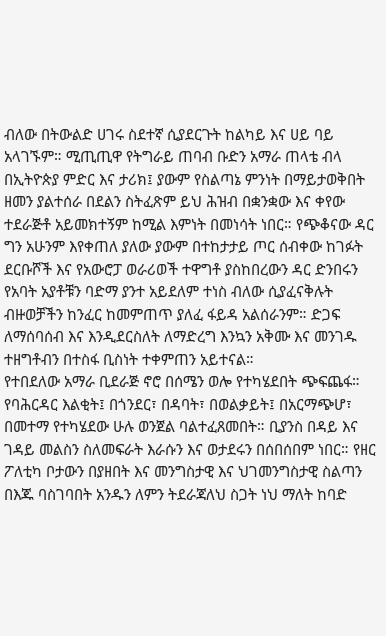ብለው በትውልድ ሀገሩ ስደተኛ ሲያደርጉት ከልካይ እና ሀይ ባይ አላገኙም። ሚጢጢዋ የትግራይ ጠባብ ቡድን አማራ ጠላቴ ብላ በኢትዮጵያ ምድር እና ታሪክ፤ ያውም የስልጣኔ ምንነት በማይታወቅበት ዘመን ያልተሰራ በደልን ስትፈጽም ይህ ሕዝብ በቋንቋው እና ቀየው ተደራጅቶ አይመክተኝም ከሚል እምነት በመነሳት ነበር። የጭቆናው ዳር ግን አሁንም እየቀጠለ ያለው ያውም በተከታታይ ጦር ሰብቀው ከገፉት ደርቡሾች እና የአውሮፓ ወራሪወች ተዋግቶ ያስከበረውን ዳር ድንበሩን የአባት አያቶቹን ባድማ ያንተ አይደለም ተነስ ብለው ሲያፈናቅሉት ብዙወቻችን ከንፈር ከመምጠጥ ያለፈ ፋይዳ አልሰራንም። ድጋፍ ለማሰባሰብ እና እንዲደርስለት ለማድረግ እንኳን አቅሙ እና መንገዱ ተዘግቶብን በተስፋ ቢስነት ተቀምጠን አይተናል።
የተበደለው አማራ ቢደራጅ ኖሮ በሰሜን ወሎ የተካሄደበት ጭፍጨፋ። የባሕርዳር እልቂት፤ በጎንደር፣ በዳባት፣ በወልቃይት፤ በአርማጭሆ፣ በመተማ የተካሄደው ሁሉ ወንጀል ባልተፈጸመበት። ቢያንስ በዳይ እና ገዳይ መልስን ስለመፍራት እራሱን እና ወታደሩን በሰበሰበም ነበር። የዘር ፖለቲካ ቦታውን በያዘበት እና መንግስታዊ እና ህገመንግስታዊ ስልጣን በእጁ ባስገባበት አንዱን ለምን ትደራጃለህ ስጋት ነህ ማለት ከባድ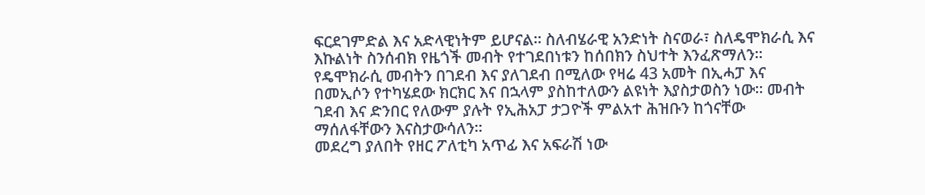ፍርደገምድል እና አድላዊነትም ይሆናል። ስለብሄራዊ አንድነት ስናወራ፣ ስለዴሞክራሲ እና እኩልነት ስንሰብክ የዜጎች መብት የተገደበነቱን ከሰበክን ስህተት እንፈጽማለን።
የዴሞክራሲ መብትን በገደብ እና ያለገደብ በሚለው የዛሬ 43 አመት በኢሓፓ እና በመኢሶን የተካሄደው ክርክር እና በኋላም ያስከተለውን ልዩነት እያስታወስን ነው። መብት ገደብ እና ድንበር የለውም ያሉት የኢሕአፓ ታጋዮች ምልአተ ሕዝቡን ከጎናቸው ማሰለፋቸውን እናስታውሳለን።
መደረግ ያለበት የዘር ፖለቲካ አጥፊ እና አፍራሽ ነው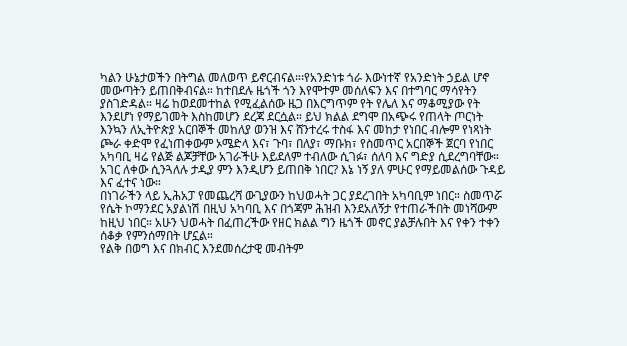ካልን ሁኔታወችን በትግል መለወጥ ይኖርብናል።፡የአንድነቱ ጎራ እውነተኛ የአንድነት ኃይል ሆኖ መውጣትን ይጠበቅብናል። ከተበደሉ ዜጎች ጎን እየሞተም መሰለፍን እና በተግባር ማሳየትን ያስገድዳል። ዛሬ ከወደመተከል የሚፈልሰው ዜጋ በእርግጥም የት የሌለ እና ማቆሚያው የት እንደሆነ የማይገመት እስከመሆን ደረጃ ደርሷል። ይህ ክልል ደግሞ በአጭሩ የጠላት ጦርነት እንኳን ለኢትዮጵያ አርበኞች መከለያ ወንዝ እና ሸንተረሩ ተስፋ እና መከታ የነበር ብሎም የነጻነት ጮራ ቀድሞ የፈነጠቀውም ኦሜድላ እና፣ ጉባ፣ በለያ፣ ማቡክ፣ የስመጥር አርበኞች ጀርባ የነበር አካባቢ ዛሬ የልጅ ልጆቻቸው አገራችሁ እይደለም ተብለው ሲገፉ፣ ሰለባ እና ግድያ ሲደረግባቸው። አገር ለቀው ሲንጓለሉ ታዲያ ምን እንዲሆን ይጠበቅ ነበር? እኔ ነኝ ያለ ምሁር የማይመልሰው ጉዳይ እና ፈተና ነው።
በነገራችን ላይ ኢሕአፓ የመጨረሻ ውጊያውን ከህወሓት ጋር ያደረገበት አካባቢም ነበር። ስመጥሯ የሴት ኮማንደር አያልነሽ በዚህ አካባቢ እና በጎጃም ሕዝብ እንደአለኝታ የተጠራችበት መነሻውም ከዚህ ነበር። አሁን ህወሓት በፈጠረችው የዘር ክልል ግን ዜጎች መኖር ያልቻሉበት እና የቀን ተቀን ሰቆቃ የምንሰማበት ሆኗል።
የልቅ በወግ እና በክብር እንደመሰረታዊ መብትም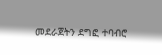መደራጀትን ደግፎ ተባብሮ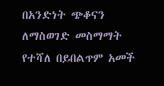በአንድነት ጭቆናን ለማስወገድ መስማማት የተሻለ በይበልጥም አመች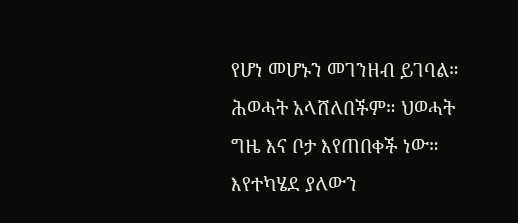የሆነ መሆኑን መገንዘብ ይገባል። ሕወሓት አላሸለበችም። ህወሓት ግዜ እና ቦታ እየጠበቀች ነው። እየተካሄደ ያለውን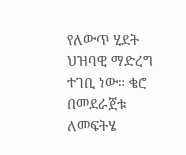የለውጥ ሂደት ህዝባዊ ማድረግ ተገቢ ነው። ቄሮ በመደራጀቱ ለመፍትሄ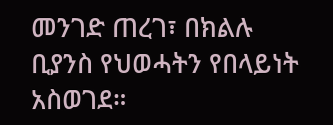መንገድ ጠረገ፣ በክልሉ ቢያንስ የህወሓትን የበላይነት አስወገደ።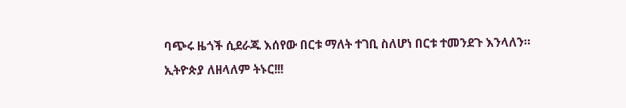ባጭሩ ዜጎች ሲደራጁ እሰየው በርቱ ማለት ተገቢ ስለሆነ በርቱ ተመንደጉ እንላለን።
ኢትዮጵያ ለዘላለም ትኑር!!!